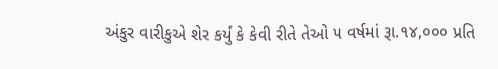અંકુર વારીકુએ શેર કર્યું કે કેવી રીતે તેઓ ૫ વર્ષમાં રૂા.૧૪,૦૦૦ પ્રતિ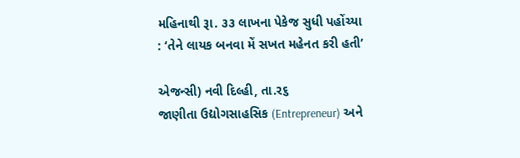મહિનાથી રૂા. ૩૩ લાખના પેકેજ સુધી પહોંચ્યા : ‘તેને લાયક બનવા મેં સખત મહેનત કરી હતી’

એજન્સી) નવી દિલ્હી, તા.ર૬
જાણીતા ઉદ્યોગસાહસિક (Entrepreneur) અને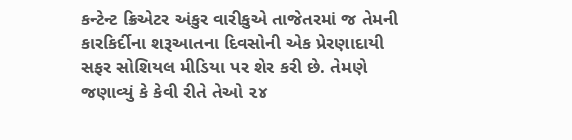કન્ટેન્ટ ક્રિએટર અંકુર વારીકુએ તાજેતરમાં જ તેમની કારકિર્દીના શરૂઆતના દિવસોની એક પ્રેરણાદાયી સફર સોશિયલ મીડિયા પર શેર કરી છે. તેમણે જણાવ્યું કે કેવી રીતે તેઓ ૨૪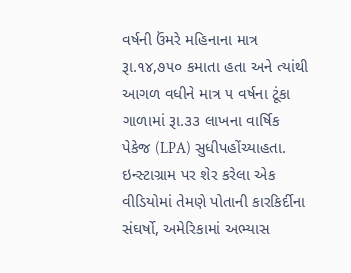વર્ષની ઉંમરે મહિનાના માત્ર રૂા.૧૪,૭૫૦ કમાતા હતા અને ત્યાંથી આગળ વધીને માત્ર ૫ વર્ષના ટૂંકા ગાળામાં રૂા.૩૩ લાખના વાર્ષિક પેકેજ (LPA) સુધીપહોંચ્યાહતા. ઇન્સ્ટાગ્રામ પર શેર કરેલા એક વીડિયોમાં તેમણે પોતાની કારકિર્દીના સંઘર્ષો, અમેરિકામાં અભ્યાસ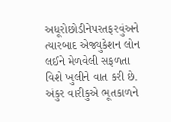અધૂરોછોડીનેપરતફરવુંઅને ત્યારબાદ એજ્યુકેશન લોન લઈને મેળવેલી સફળતા વિશે ખુલીને વાત કરી છે.
અંકુર વારીકુએ ભૂતકાળને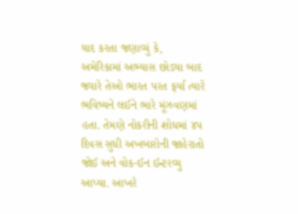યાદ કરતા જણાવ્યું કે, અમેરિકામાં અભ્યાસ છોડ્યા બાદ જ્યારે તેઓ ભારત પરત ફર્યા ત્યારે ભવિષ્યને લઈને ભારે મૂંઝવણમાં હતા. તેમણે નોકરીની શોધમાં ૪૫ દિવસ સુધી અખબારોની જાહેરાતો જોઈ અને વોક-ઈન ઈન્ટરવ્યુ આપ્યા. આખરે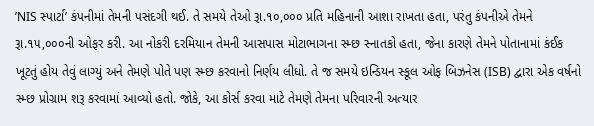’NIS સ્પાર્ટા’ કંપનીમાં તેમની પસંદગી થઈ. તે સમયે તેઓ રૂા.૧૦,૦૦૦ પ્રતિ મહિનાની આશા રાખતા હતા, પરંતુ કંપનીએ તેમને રૂા.૧૫,૦૦૦ની ઓફર કરી. આ નોકરી દરમિયાન તેમની આસપાસ મોટાભાગના સ્મ્છ સ્નાતકો હતા, જેના કારણે તેમને પોતાનામાં કંઈક ખૂટતું હોય તેવું લાગ્યું અને તેમણે પોતે પણ સ્મ્છ કરવાનો નિર્ણય લીધો. તે જ સમયે ઇન્ડિયન સ્કૂલ ઓફ બિઝનેસ (ISB) દ્વારા એક વર્ષનો સ્મ્છ પ્રોગ્રામ શરૂ કરવામાં આવ્યો હતો. જોકે, આ કોર્સ કરવા માટે તેમણે તેમના પરિવારની અત્યાર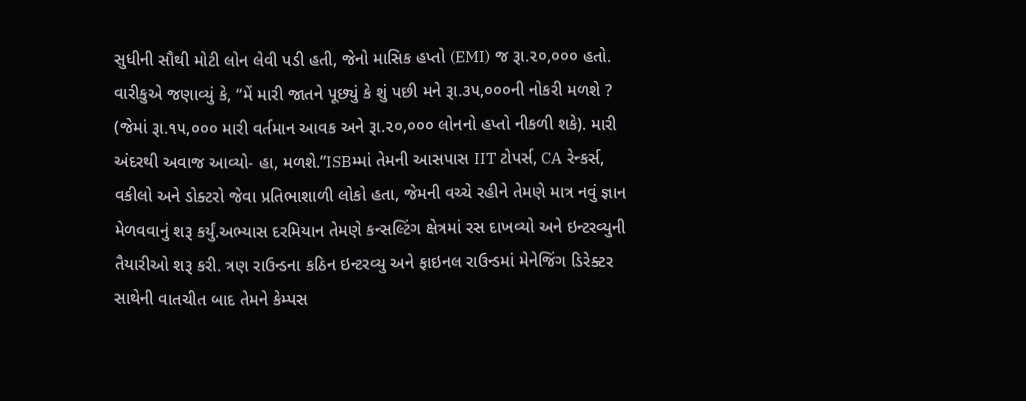સુધીની સૌથી મોટી લોન લેવી પડી હતી, જેનો માસિક હપ્તો (EMI) જ રૂા.૨૦,૦૦૦ હતો. વારીકુએ જણાવ્યું કે, “મેં મારી જાતને પૂછ્યું કે શું પછી મને રૂા.૩૫,૦૦૦ની નોકરી મળશે ? (જેમાં રૂા.૧૫,૦૦૦ મારી વર્તમાન આવક અને રૂા.૨૦,૦૦૦ લોનનો હપ્તો નીકળી શકે). મારી અંદરથી અવાજ આવ્યો- હા, મળશે.”ISBમ્માં તેમની આસપાસ IIT ટોપર્સ, CA રેન્કર્સ, વકીલો અને ડોક્ટરો જેવા પ્રતિભાશાળી લોકો હતા, જેમની વચ્ચે રહીને તેમણે માત્ર નવું જ્ઞાન મેળવવાનું શરૂ કર્યું.અભ્યાસ દરમિયાન તેમણે કન્સલ્ટિંગ ક્ષેત્રમાં રસ દાખવ્યો અને ઇન્ટરવ્યુની તૈયારીઓ શરૂ કરી. ત્રણ રાઉન્ડના કઠિન ઇન્ટરવ્યુ અને ફાઇનલ રાઉન્ડમાં મેનેજિંગ ડિરેક્ટર સાથેની વાતચીત બાદ તેમને કેમ્પસ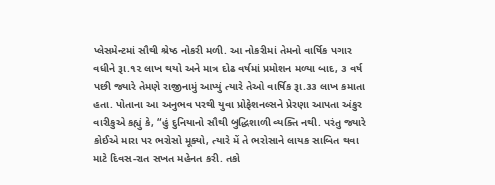પ્લેસમેન્ટમાં સૌથી શ્રેષ્ઠ નોકરી મળી. આ નોકરીમાં તેમનો વાર્ષિક પગાર વધીને રૂા.૧૨ લાખ થયો અને માત્ર દોઢ વર્ષમાં પ્રમોશન મળ્યા બાદ, ૩ વર્ષ પછી જ્યારે તેમણે રાજીનામું આપ્યું ત્યારે તેઓ વાર્ષિક રૂા.૩૩ લાખ કમાતા હતા. પોતાના આ અનુભવ પરથી યુવા પ્રોફેશનલ્સને પ્રેરણા આપતા અંકુર વારીકુએ કહ્યું કે, “હું દુનિયાનો સૌથી બુદ્ધિશાળી વ્યક્તિ નથી. પરંતુ જ્યારે કોઈએ મારા પર ભરોસો મૂક્યો, ત્યારે મેં તે ભરોસાને લાયક સાબિત થવા માટે દિવસ-રાત સખત મહેનત કરી. તકો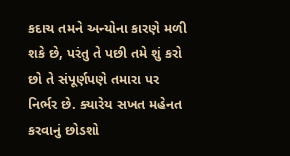કદાચ તમને અન્યોના કારણે મળી શકે છે, પરંતુ તે પછી તમે શું કરો છો તે સંપૂર્ણપણે તમારા પર નિર્ભર છે. ક્યારેય સખત મહેનત કરવાનું છોડશો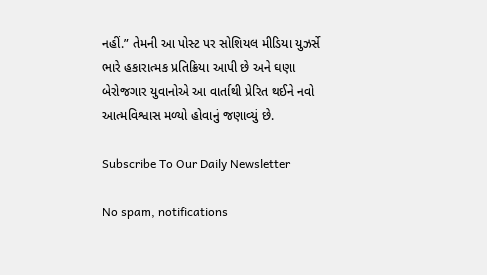નહીં.” તેમની આ પોસ્ટ પર સોશિયલ મીડિયા યુઝર્સે ભારે હકારાત્મક પ્રતિક્રિયા આપી છે અને ઘણા બેરોજગાર યુવાનોએ આ વાર્તાથી પ્રેરિત થઈને નવો આત્મવિશ્વાસ મળ્યો હોવાનું જણાવ્યું છે.

Subscribe To Our Daily Newsletter

No spam, notifications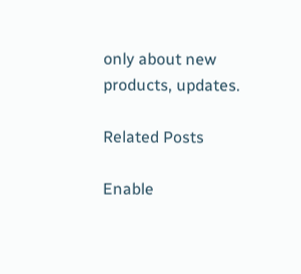only about new products, updates.

Related Posts

Enable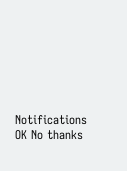Notifications OK No thanks